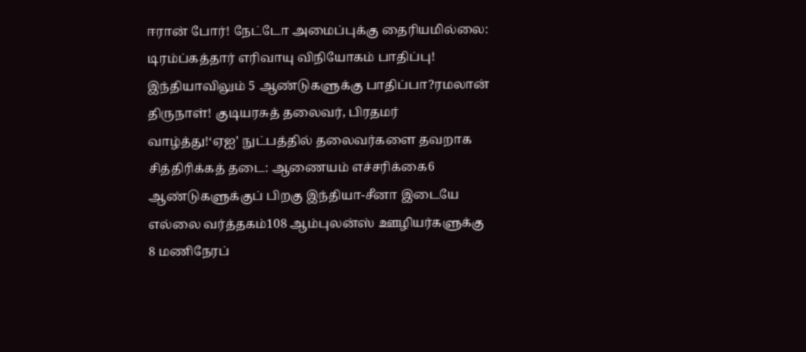ஈரான் போர்! நேட்டோ அமைப்புக்கு தைரியமில்லை: டிரம்ப்கத்தார் எரிவாயு விநியோகம் பாதிப்பு! இந்தியாவிலும் 5 ஆண்டுகளுக்கு பாதிப்பா?ரமலான் திருநாள்! குடியரசுத் தலைவர், பிரதமர் வாழ்த்து!‘ஏஐ’ நுட்பத்தில் தலைவர்களை தவறாக சித்திரிக்கத் தடை: ஆணையம் எச்சரிக்கை6 ஆண்டுகளுக்குப் பிறகு இந்தியா-சீனா இடையே எல்லை வர்த்தகம்108 ஆம்புலன்ஸ் ஊழியர்களுக்கு 8 மணிநேரப்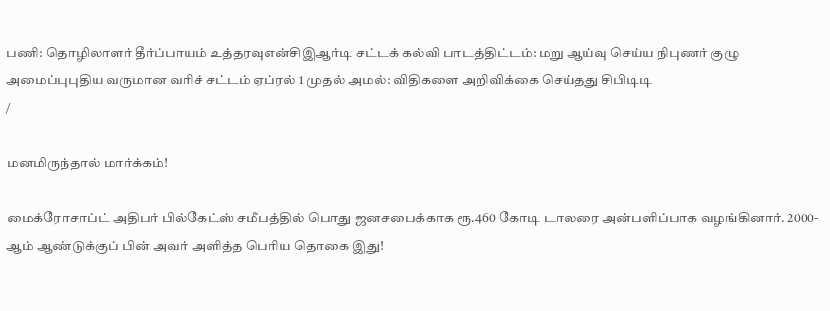பணி: தொழிலாளர் தீர்ப்பாயம் உத்தரவுஎன்சிஇஆர்டி சட்டக் கல்வி பாடத்திட்டம்: மறு ஆய்வு செய்ய நிபுணர் குழு அமைப்புபுதிய வருமான வரிச் சட்டம் ஏப்ரல் 1 முதல் அமல்: விதிகளை அறிவிக்கை செய்தது சிபிடிடி
/

மனமிருந்தால் மார்க்கம்!

மைக்ரோசாப்ட் அதிபர் பில்கேட்ஸ் சமீபத்தில் பொது ஜனசபைக்காக ரூ.460 கோடி டாலரை அன்பளிப்பாக வழங்கினார். 2000-ஆம் ஆண்டுக்குப் பின் அவர் அளித்த பெரிய தொகை இது!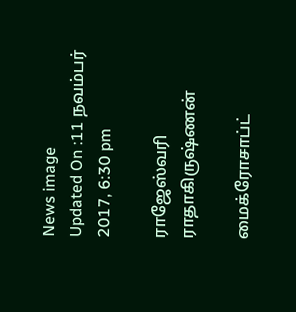News image
Updated On :11 நவம்பர் 2017, 6:30 pm

ராஜேஸ்வரி ராதாகிருஷ்ணன்

மைக்ரோசாப்ட்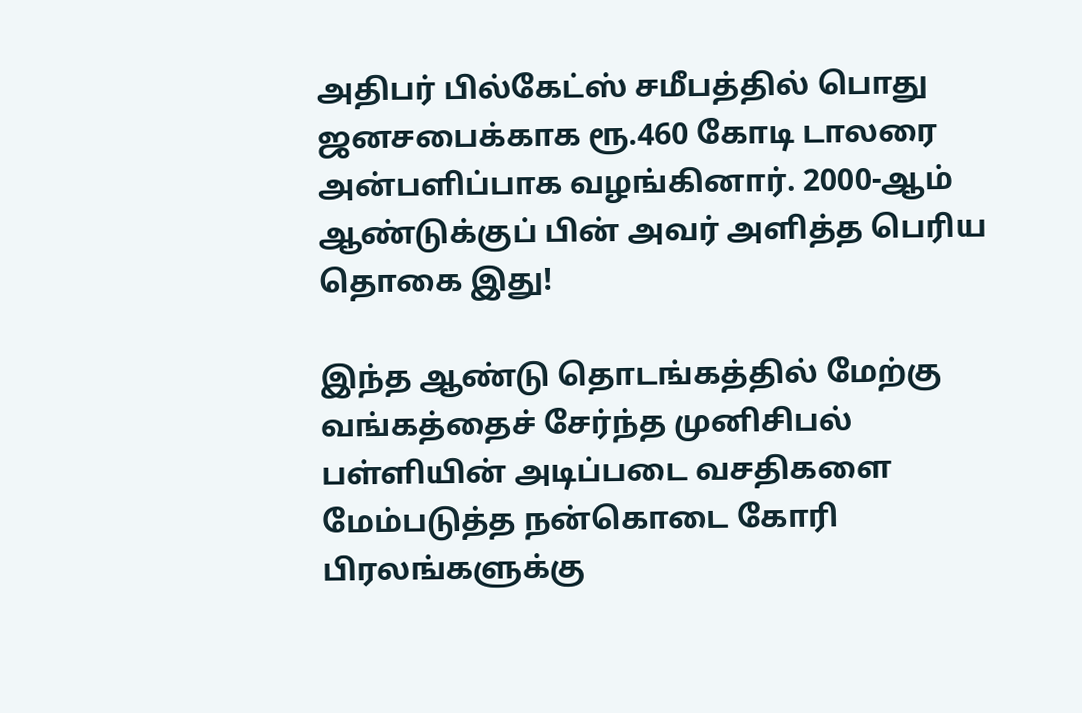அதிபர் பில்கேட்ஸ் சமீபத்தில் பொது ஜனசபைக்காக ரூ.460 கோடி டாலரை அன்பளிப்பாக வழங்கினார். 2000-ஆம் ஆண்டுக்குப் பின் அவர் அளித்த பெரிய தொகை இது!

இந்த ஆண்டு தொடங்கத்தில் மேற்கு வங்கத்தைச் சேர்ந்த முனிசிபல் பள்ளியின் அடிப்படை வசதிகளை மேம்படுத்த நன்கொடை கோரி பிரலங்களுக்கு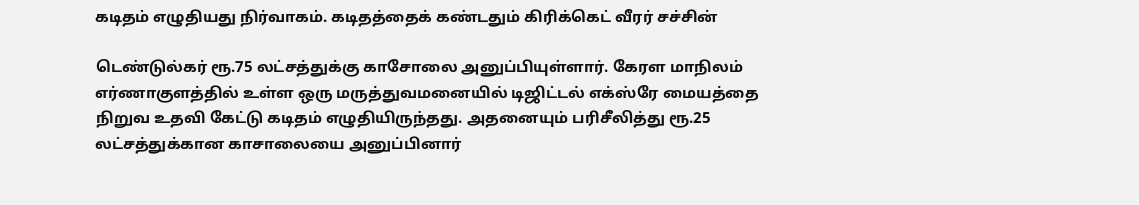கடிதம் எழுதியது நிர்வாகம். கடிதத்தைக் கண்டதும் கிரிக்கெட் வீரர் சச்சின்

டெண்டுல்கர் ரூ.75 லட்சத்துக்கு காசோலை அனுப்பியுள்ளார். கேரள மாநிலம் எர்ணாகுளத்தில் உள்ள ஒரு மருத்துவமனையில் டிஜிட்டல் எக்ஸ்ரே மையத்தை நிறுவ உதவி கேட்டு கடிதம் எழுதியிருந்தது. அதனையும் பரிசீலித்து ரூ.25 லட்சத்துக்கான காசாலையை அனுப்பினார்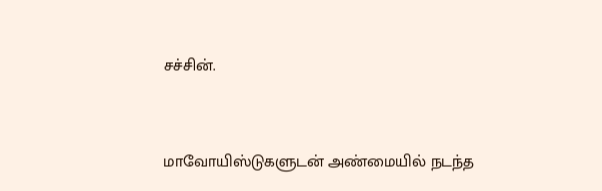சச்சின்.


மாவோயிஸ்டுகளுடன் அண்மையில் நடந்த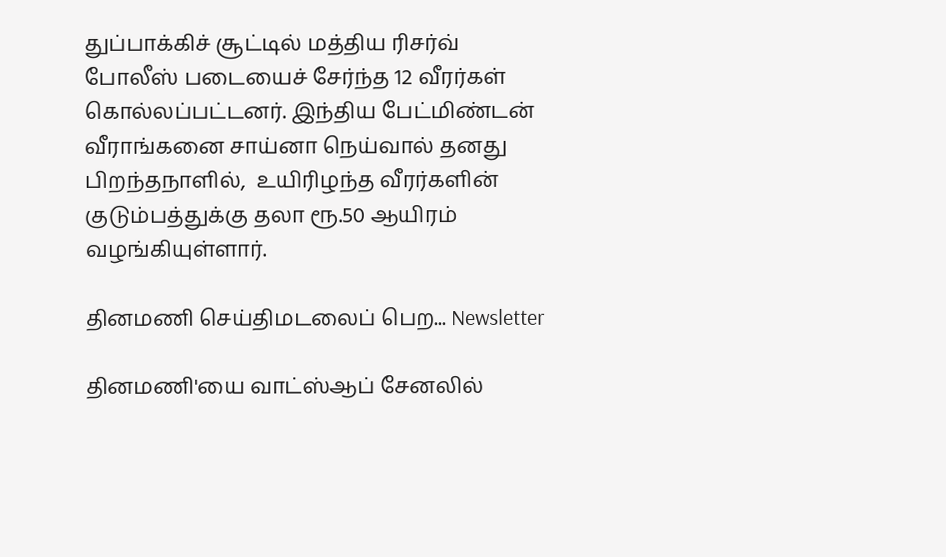துப்பாக்கிச் சூட்டில் மத்திய ரிசர்வ் போலீஸ் படையைச் சேர்ந்த 12 வீரர்கள் கொல்லப்பட்டனர். இந்திய பேட்மிண்டன் வீராங்கனை சாய்னா நெய்வால் தனது பிறந்தநாளில்,  உயிரிழந்த வீரர்களின் குடும்பத்துக்கு தலா ரூ.50 ஆயிரம் வழங்கியுள்ளார்.

தினமணி செய்திமடலைப் பெற... Newsletter

தினமணி'யை வாட்ஸ்ஆப் சேனலில்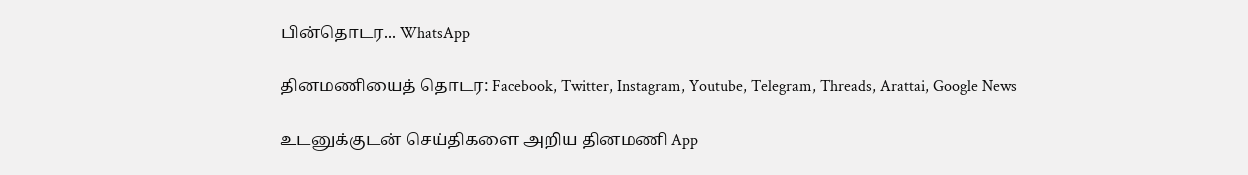பின்தொடர... WhatsApp

தினமணியைத் தொடர: Facebook, Twitter, Instagram, Youtube, Telegram, Threads, Arattai, Google News

உடனுக்குடன் செய்திகளை அறிய தினமணி App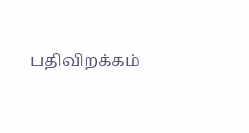பதிவிறக்கம்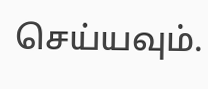செய்யவும்.